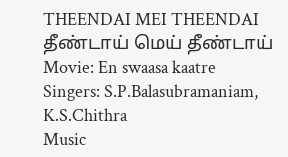THEENDAI MEI THEENDAI
தீண்டாய் மெய் தீண்டாய்
Movie: En swaasa kaatre
Singers: S.P.Balasubramaniam, K.S.Chithra
Music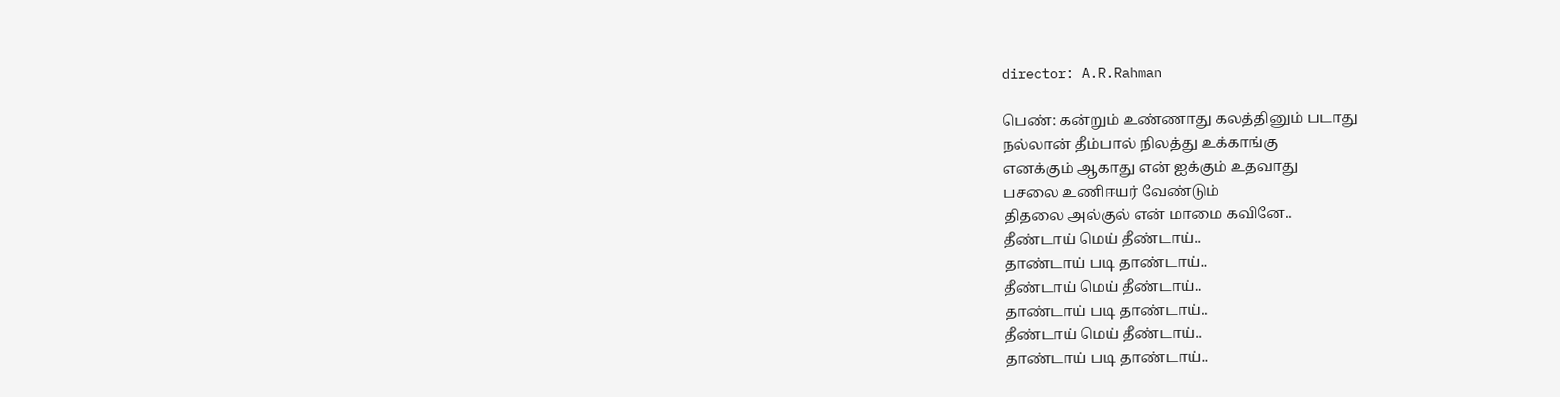director: A.R.Rahman

பெண்: கன்றும் உண்ணாது கலத்தினும் படாது
நல்லான் தீம்பால் நிலத்து உக்காங்கு
எனக்கும் ஆகாது என் ஐக்கும் உதவாது
பசலை உணிஈயர் வேண்டும்
திதலை அல்குல் என் மாமை கவினே..
தீண்டாய் மெய் தீண்டாய்..
தாண்டாய் படி தாண்டாய்..
தீண்டாய் மெய் தீண்டாய்..
தாண்டாய் படி தாண்டாய்..
தீண்டாய் மெய் தீண்டாய்..
தாண்டாய் படி தாண்டாய்..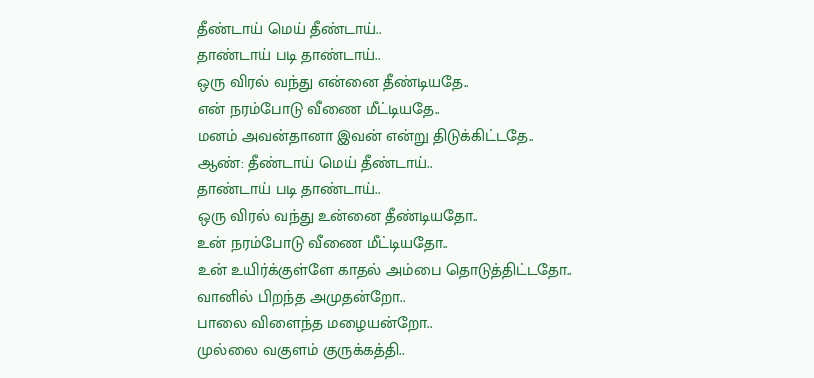தீண்டாய் மெய் தீண்டாய்..
தாண்டாய் படி தாண்டாய்..
ஒரு விரல் வந்து என்னை தீண்டியதே..
என் நரம்போடு வீணை மீட்டியதே..
மனம் அவன்தானா இவன் என்று திடுக்கிட்டதே..
ஆண்: தீண்டாய் மெய் தீண்டாய்..
தாண்டாய் படி தாண்டாய்..
ஒரு விரல் வந்து உன்னை தீண்டியதோ..
உன் நரம்போடு வீணை மீட்டியதோ..
உன் உயிர்க்குள்ளே காதல் அம்பை தொடுத்திட்டதோ..
வானில் பிறந்த அமுதன்றோ..
பாலை விளைந்த மழையன்றோ..
முல்லை வகுளம் குருக்கத்தி..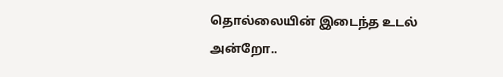தொல்லையின் இடைந்த உடல் அன்றோ..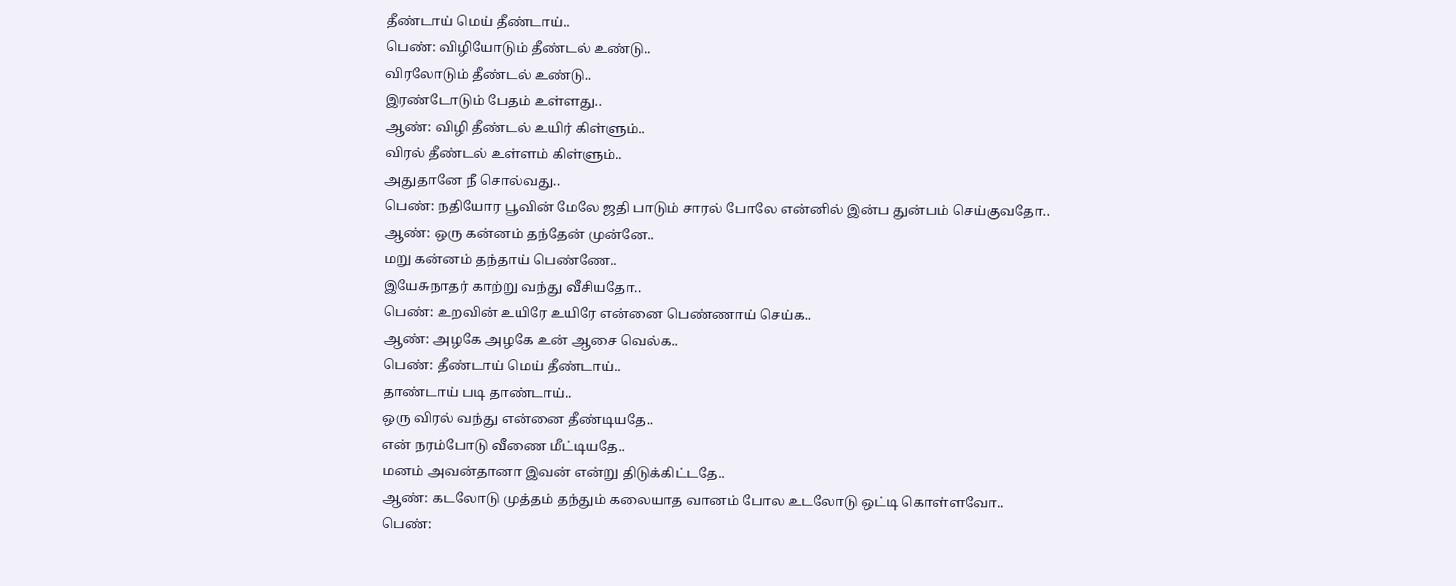தீண்டாய் மெய் தீண்டாய்..
பெண்: விழியோடும் தீண்டல் உண்டு..
விரலோடும் தீண்டல் உண்டு..
இரண்டோடும் பேதம் உள்ளது..
ஆண்: விழி தீண்டல் உயிர் கிள்ளும்..
விரல் தீண்டல் உள்ளம் கிள்ளும்..
அதுதானே நீ சொல்வது..
பெண்: நதியோர பூவின் மேலே ஜதி பாடும் சாரல் போலே என்னில் இன்ப துன்பம் செய்குவதோ..
ஆண்: ஒரு கன்னம் தந்தேன் முன்னே..
மறு கன்னம் தந்தாய் பெண்ணே..
இயேசுநாதர் காற்று வந்து வீசியதோ..
பெண்: உறவின் உயிரே உயிரே என்னை பெண்ணாய் செய்க..
ஆண்: அழகே அழகே உன் ஆசை வெல்க..
பெண்: தீண்டாய் மெய் தீண்டாய்..
தாண்டாய் படி தாண்டாய்..
ஒரு விரல் வந்து என்னை தீண்டியதே..
என் நரம்போடு வீணை மீட்டியதே..
மனம் அவன்தானா இவன் என்று திடுக்கிட்டதே..
ஆண்: கடலோடு முத்தம் தந்தும் கலையாத வானம் போல உடலோடு ஒட்டி கொள்ளவோ..
பெண்: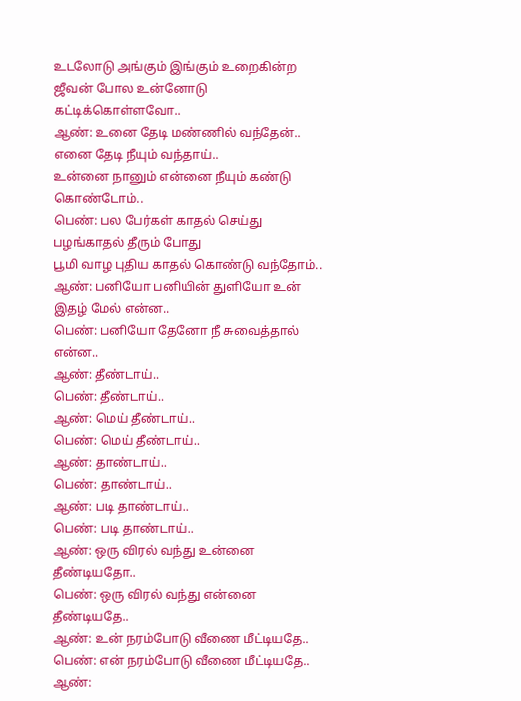உடலோடு அங்கும் இங்கும் உறைகின்ற ஜீவன் போல உன்னோடு கட்டிக்கொள்ளவோ..
ஆண்: உனை தேடி மண்ணில் வந்தேன்..
எனை தேடி நீயும் வந்தாய்..
உன்னை நானும் என்னை நீயும் கண்டு கொண்டோம்..
பெண்: பல பேர்கள் காதல் செய்து பழங்காதல் தீரும் போது
பூமி வாழ புதிய காதல் கொண்டு வந்தோம்..
ஆண்: பனியோ பனியின் துளியோ உன் இதழ் மேல் என்ன..
பெண்: பனியோ தேனோ நீ சுவைத்தால் என்ன..
ஆண்: தீண்டாய்..
பெண்: தீண்டாய்..
ஆண்: மெய் தீண்டாய்..
பெண்: மெய் தீண்டாய்..
ஆண்: தாண்டாய்..
பெண்: தாண்டாய்..
ஆண்: படி தாண்டாய்..
பெண்: படி தாண்டாய்..
ஆண்: ஒரு விரல் வந்து உன்னை தீண்டியதோ..
பெண்: ஒரு விரல் வந்து என்னை தீண்டியதே..
ஆண்: உன் நரம்போடு வீணை மீட்டியதே..
பெண்: என் நரம்போடு வீணை மீட்டியதே..
ஆண்: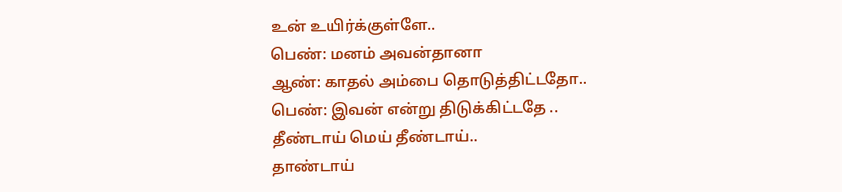உன் உயிர்க்குள்ளே..
பெண்: மனம் அவன்தானா
ஆண்: காதல் அம்பை தொடுத்திட்டதோ..
பெண்: இவன் என்று திடுக்கிட்டதே ..
தீண்டாய் மெய் தீண்டாய்..
தாண்டாய்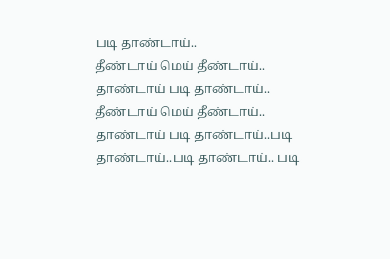படி தாண்டாய்..
தீண்டாய் மெய் தீண்டாய்..
தாண்டாய் படி தாண்டாய்..
தீண்டாய் மெய் தீண்டாய்..
தாண்டாய் படி தாண்டாய்..படி தாண்டாய்..படி தாண்டாய்.. படி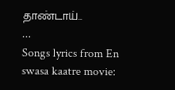தாண்டாய்..
...
Songs lyrics from En swasa kaatre movie: